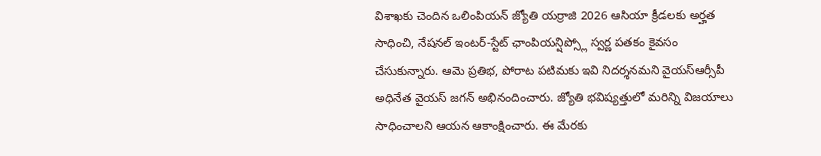విశాఖకు చెందిన ఒలింపియన్ జ్యోతి యర్రాజి 2026 ఆసియా క్రీడలకు అర్హత సాధించి, నేషనల్ ఇంటర్-స్టేట్ ఛాంపియన్షిప్స్లో స్వర్ణ పతకం కైవసం చేసుకున్నారు. ఆమె ప్రతిభ, పోరాట పటిమకు ఇవి నిదర్శనమని వైయస్ఆర్సీపీ అధినేత వైయస్ జగన్ అభినందించారు. జ్యోతి భవిష్యత్తులో మరిన్ని విజయాలు సాధించాలని ఆయన ఆకాంక్షించారు. ఈ మేరకు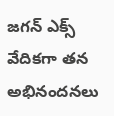జగన్ ఎక్స్ వేదికగా తన అభినందనలు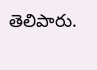తెలిపారు.